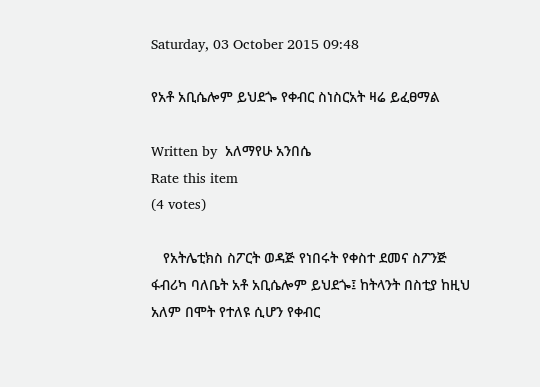Saturday, 03 October 2015 09:48

የአቶ አቢሴሎም ይህደጐ የቀብር ስነስርአት ዛሬ ይፈፀማል

Written by  አለማየሁ አንበሴ
Rate this item
(4 votes)

   የአትሌቲክስ ስፖርት ወዳጅ የነበሩት የቀስተ ደመና ስፖንጅ ፋብሪካ ባለቤት አቶ አቢሴሎም ይህደጐ፤ ከትላንት በስቲያ ከዚህ አለም በሞት የተለዩ ሲሆን የቀብር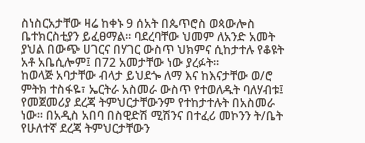ስነስርአታቸው ዛሬ ከቀኑ 9 ሰአት በጴጥሮስ ወጳውሎስ ቤተክርስቲያን ይፈፀማል፡፡ ባደረባቸው ህመም ለአንድ አመት ያህል በውጭ ሀገርና በሃገር ውስጥ ህክምና ሲከታተሉ የቆዩት አቶ አቤሲሎም፤ በ72 አመታቸው ነው ያረፉት፡፡
ከወላጅ አባታቸው ብላታ ይህደጐ ለማ እና ከእናታቸው ወ/ሮ ምትክ ተስፋዬ፣ ኤርትራ አስመራ ውስጥ የተወለዱት ባለሃብቱ፤ የመጀመሪያ ደረጃ ትምህርታቸውንም የተከታተሉት በአስመራ ነው፡፡ በአዲስ አበባ በስዊድሽ ሚሽንና በተፈሪ መኮንን ት/ቤት የሁለተኛ ደረጃ ትምህርታቸውን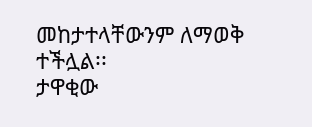መከታተላቸውንም ለማወቅ ተችሏል፡፡
ታዋቂው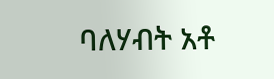ባለሃብት አቶ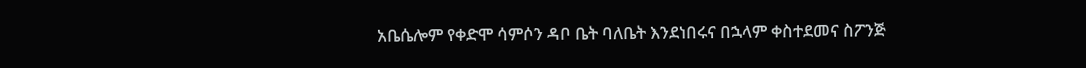አቤሴሎም የቀድሞ ሳምሶን ዳቦ ቤት ባለቤት እንደነበሩና በኋላም ቀስተደመና ስፖንጅ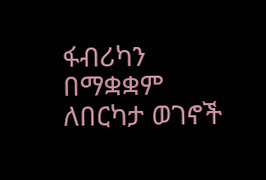ፋብሪካን በማቋቋም ለበርካታ ወገኖች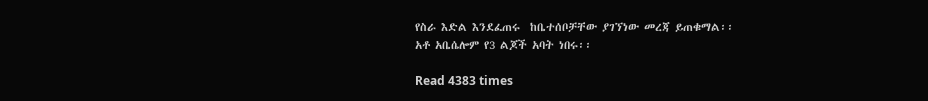የስራ እድል እንደፈጠሩ  ከቤተሰቦቻቸው ያገኘነው መረጃ ይጠቁማል፡፡
አቶ አቤሴሎም የ3 ልጆች አባት ነበሩ፡፡

Read 4383 times